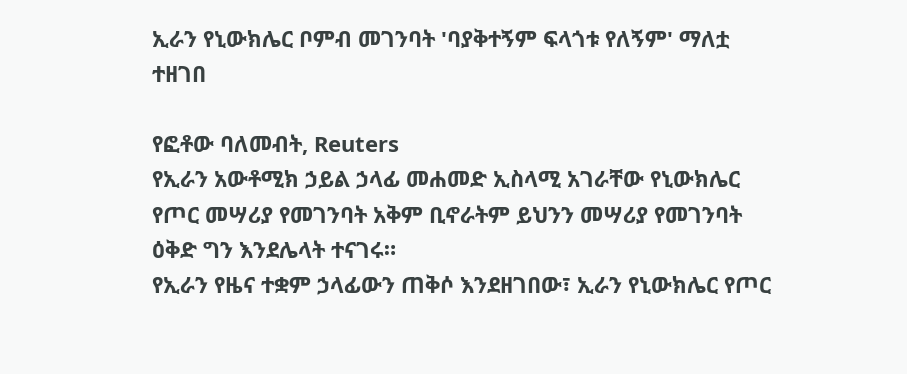ኢራን የኒውክሌር ቦምብ መገንባት 'ባያቅተኝም ፍላጎቱ የለኝም' ማለቷ ተዘገበ

የፎቶው ባለመብት, Reuters
የኢራን አውቶሚክ ኃይል ኃላፊ መሐመድ ኢስላሚ አገራቸው የኒውክሌር የጦር መሣሪያ የመገንባት አቅም ቢኖራትም ይህንን መሣሪያ የመገንባት ዕቅድ ግን እንደሌላት ተናገሩ።
የኢራን የዜና ተቋም ኃላፊውን ጠቅሶ እንደዘገበው፣ ኢራን የኒውክሌር የጦር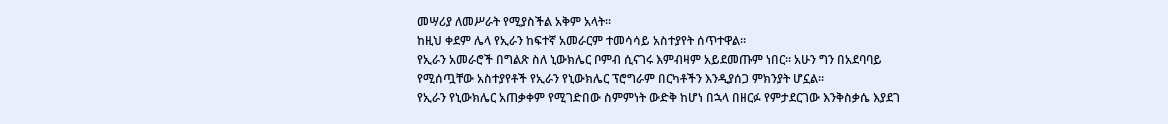መሣሪያ ለመሥራት የሚያስችል አቅም አላት።
ከዚህ ቀደም ሌላ የኢራን ከፍተኛ አመራርም ተመሳሳይ አስተያየት ሰጥተዋል።
የኢራን አመራሮች በግልጽ ስለ ኒውክሌር ቦምብ ሲናገሩ እምብዛም አይደመጡም ነበር። አሁን ግን በአደባባይ የሚሰጧቸው አስተያየቶች የኢራን የኒውክሌር ፕሮግራም በርካቶችን እንዲያሰጋ ምክንያት ሆኗል።
የኢራን የኒውክሌር አጠቃቀም የሚገድበው ስምምነት ውድቅ ከሆነ በኋላ በዘርፉ የምታደርገው እንቅስቃሴ እያደገ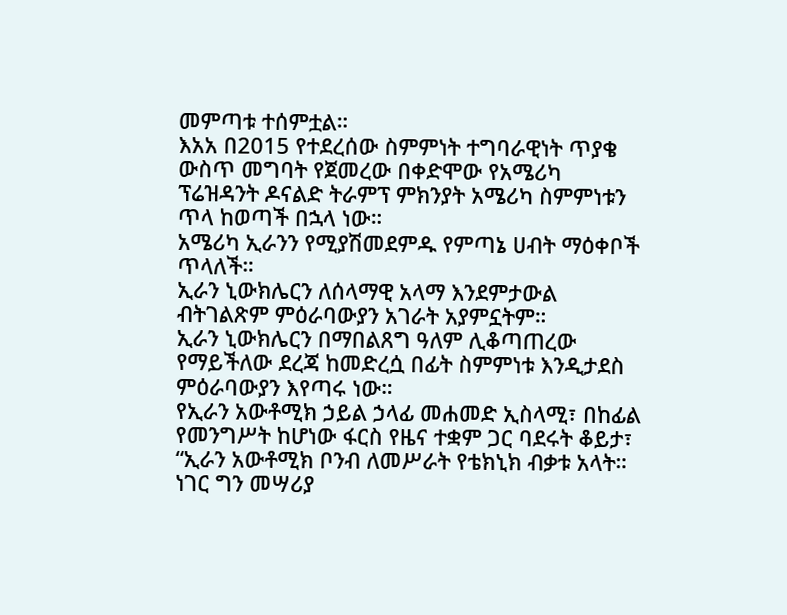መምጣቱ ተሰምቷል።
እአአ በ2015 የተደረሰው ስምምነት ተግባራዊነት ጥያቄ ውስጥ መግባት የጀመረው በቀድሞው የአሜሪካ ፕሬዝዳንት ዶናልድ ትራምፕ ምክንያት አሜሪካ ስምምነቱን ጥላ ከወጣች በኋላ ነው።
አሜሪካ ኢራንን የሚያሽመደምዱ የምጣኔ ሀብት ማዕቀቦች ጥላለች።
ኢራን ኒውክሌርን ለሰላማዊ አላማ እንደምታውል ብትገልጽም ምዕራባውያን አገራት አያምኗትም።
ኢራን ኒውክሌርን በማበልጸግ ዓለም ሊቆጣጠረው የማይችለው ደረጃ ከመድረሷ በፊት ስምምነቱ እንዲታደስ ምዕራባውያን እየጣሩ ነው።
የኢራን አውቶሚክ ኃይል ኃላፊ መሐመድ ኢስላሚ፣ በከፊል የመንግሥት ከሆነው ፋርስ የዜና ተቋም ጋር ባደሩት ቆይታ፣ “ኢራን አውቶሚክ ቦንብ ለመሥራት የቴክኒክ ብቃቱ አላት። ነገር ግን መሣሪያ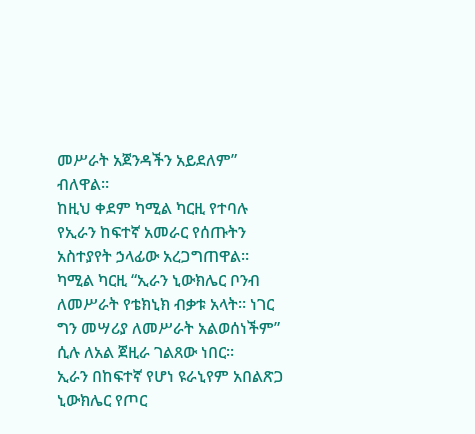መሥራት አጀንዳችን አይደለም” ብለዋል።
ከዚህ ቀደም ካሚል ካርዚ የተባሉ የኢራን ከፍተኛ አመራር የሰጡትን አስተያየት ኃላፊው አረጋግጠዋል።
ካሚል ካርዚ “ኢራን ኒውክሌር ቦንብ ለመሥራት የቴክኒክ ብቃቱ አላት። ነገር ግን መሣሪያ ለመሥራት አልወሰነችም” ሲሉ ለአል ጀዚራ ገልጸው ነበር።
ኢራን በከፍተኛ የሆነ ዩራኒየም አበልጽጋ ኒውክሌር የጦር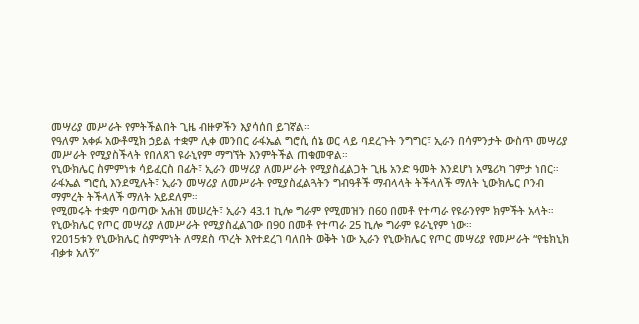መሣሪያ መሥራት የምትችልበት ጊዜ ብዙዎችን እያሳሰበ ይገኛል።
የዓለም አቀፉ አውቶሚክ ኃይል ተቋም ሊቀ መንበር ራፋኤል ግሮሲ ሰኔ ወር ላይ ባደረጉት ንግግር፣ ኢራን በሳምንታት ውስጥ መሣሪያ መሥራት የሚያስችላት የበለጸገ ዩራኒየም ማግኘት እንምትችል ጠቁመዋል።
የኒውክሌር ስምምነቱ ሳይፈርስ በፊት፣ ኢራን መሣሪያ ለመሥራት የሚያስፈልጋት ጊዜ አንድ ዓመት እንደሆነ አሜሪካ ገምታ ነበር።
ራፋኤል ግሮሲ እንደሚሉት፣ ኢራን መሣሪያ ለመሥራት የሚያስፈልጓትን ግብዓቶች ማብላላት ትችላለች ማለት ኒውክሌር ቦንብ ማምረት ትችላለች ማለት አይደለም።
የሚመሩት ተቋም ባወጣው አሐዝ መሠረት፣ ኢራን 43.1 ኪሎ ግራም የሚመዝን በ60 በመቶ የተጣራ የዩራንየም ክምችት አላት።
የኒውክሌር የጦር መሣሪያ ለመሥራት የሚያስፈልገው በ90 በመቶ የተጣራ 25 ኪሎ ግራም ዩራኒየም ነው።
የ2015ቱን የኒውክሌር ስምምነት ለማደስ ጥረት እየተደረገ ባለበት ወቅት ነው ኢራን የኒውክሌር የጦር መሣሪያ የመሥራት “የቴክኒክ ብቃቱ አለኝ”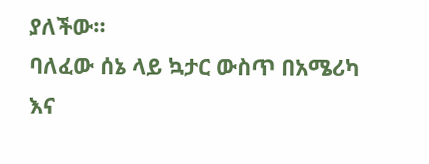ያለችው።
ባለፈው ሰኔ ላይ ኳታር ውስጥ በአሜሪካ እና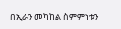በኢራን መካከል ስምምነቱን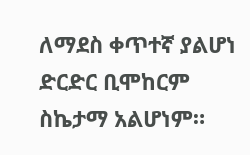ለማደስ ቀጥተኛ ያልሆነ ድርድር ቢሞከርም ስኬታማ አልሆነም።